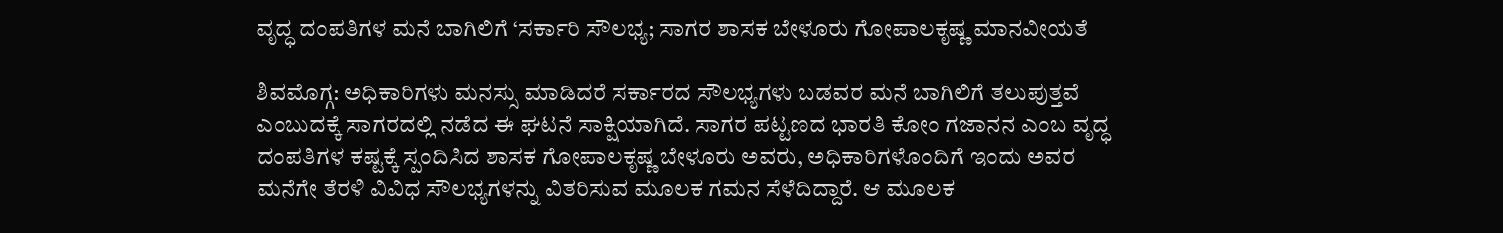ವೃದ್ಧ ದಂಪತಿಗಳ ಮನೆ ಬಾಗಿಲಿಗೆ ‘ಸರ್ಕಾರಿ ಸೌಲಭ್ಯ; ಸಾಗರ ಶಾಸಕ ಬೇಳೂರು ಗೋಪಾಲಕೃಷ್ಣ ಮಾನವೀಯತೆ

ಶಿವಮೊಗ್ಗ: ಅಧಿಕಾರಿಗಳು ಮನಸ್ಸು ಮಾಡಿದರೆ ಸರ್ಕಾರದ ಸೌಲಭ್ಯಗಳು ಬಡವರ ಮನೆ ಬಾಗಿಲಿಗೆ ತಲುಪುತ್ತವೆ ಎಂಬುದಕ್ಕೆ ಸಾಗರದಲ್ಲಿ ನಡೆದ ಈ ಘಟನೆ ಸಾಕ್ಷಿಯಾಗಿದೆ. ಸಾಗರ ಪಟ್ಟಣದ ಭಾರತಿ ಕೋಂ ಗಜಾನನ ಎಂಬ ವೃದ್ಧ ದಂಪತಿಗಳ ಕಷ್ಟಕ್ಕೆ ಸ್ಪಂದಿಸಿದ ಶಾಸಕ ಗೋಪಾಲಕೃಷ್ಣ ಬೇಳೂರು ಅವರು, ಅಧಿಕಾರಿಗಳೊಂದಿಗೆ ಇಂದು ಅವರ ಮನೆಗೇ ತೆರಳಿ ವಿವಿಧ ಸೌಲಭ್ಯಗಳನ್ನು ವಿತರಿಸುವ ಮೂಲಕ ಗಮನ ಸೆಳೆದಿದ್ದಾರೆ. ಆ ಮೂಲಕ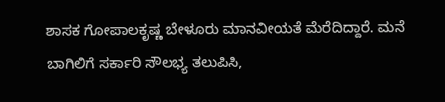ಶಾಸಕ ಗೋಪಾಲಕೃಷ್ಣ ಬೇಳೂರು ಮಾನವೀಯತೆ ಮೆರೆದಿದ್ದಾರೆ. ಮನೆ ಬಾಗಿಲಿಗೆ ಸರ್ಕಾರಿ ಸೌಲಭ್ಯ ತಲುಪಿಸಿ,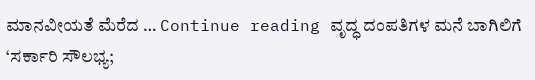ಮಾನವೀಯತೆ ಮೆರೆದ … Continue reading ವೃದ್ಧ ದಂಪತಿಗಳ ಮನೆ ಬಾಗಿಲಿಗೆ ‘ಸರ್ಕಾರಿ ಸೌಲಭ್ಯ;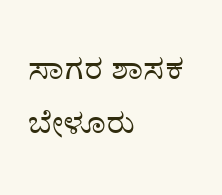ಸಾಗರ ಶಾಸಕ ಬೇಳೂರು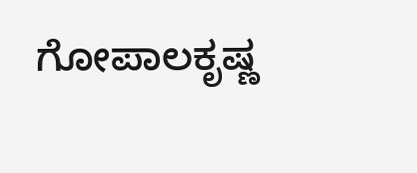ಗೋಪಾಲಕೃಷ್ಣ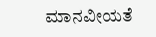ಮಾನವೀಯತೆ